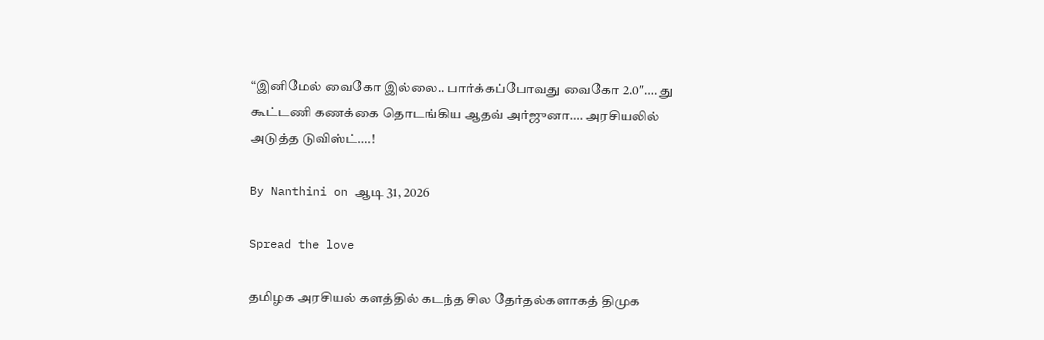“இனிமேல் வைகோ இல்லை.. பார்க்கப்போவது வைகோ 2.0″…. து கூட்டணி கணக்கை தொடங்கிய ஆதவ் அர்ஜுனா…. அரசியலில் அடுத்த டுவிஸ்ட்….!

By Nanthini on ஆடி 31, 2026

Spread the love

தமிழக அரசியல் களத்தில் கடந்த சில தேர்தல்களாகத் திமுக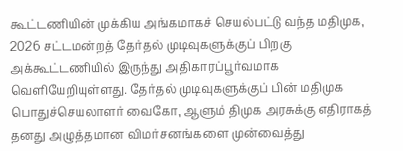கூட்டணியின் முக்கிய அங்கமாகச் செயல்பட்டு வந்த மதிமுக, 2026 சட்டமன்றத் தேர்தல் முடிவுகளுக்குப் பிறகு அக்கூட்டணியில் இருந்து அதிகாரப்பூர்வமாக வெளியேறியுள்ளது. தேர்தல் முடிவுகளுக்குப் பின் மதிமுக பொதுச்செயலாளர் வைகோ, ஆளும் திமுக அரசுக்கு எதிராகத் தனது அழுத்தமான விமர்சனங்களை முன்வைத்து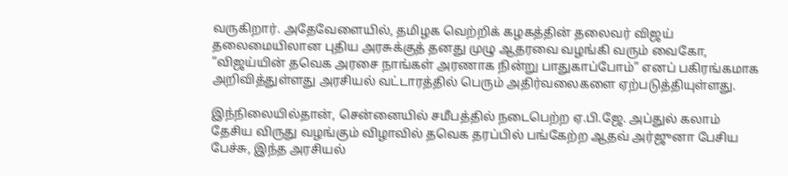வருகிறார். அதேவேளையில், தமிழக வெற்றிக் கழகத்தின் தலைவர் விஜய் தலைமையிலான புதிய அரசுக்குத் தனது முழு ஆதரவை வழங்கி வரும் வைகோ, “விஜய்யின் தவெக அரசை நாங்கள் அரணாக நின்று பாதுகாப்போம்” எனப் பகிரங்கமாக அறிவித்துள்ளது அரசியல் வட்டாரத்தில் பெரும் அதிர்வலைகளை ஏற்படுத்தியுள்ளது.

இந்நிலையில்தான், சென்னையில் சமீபத்தில் நடைபெற்ற ஏ.பி.ஜே. அப்துல் கலாம் தேசிய விருது வழங்கும் விழாவில் தவெக தரப்பில் பங்கேற்ற ஆதவ் அர்ஜுனா பேசிய பேச்சு, இந்த அரசியல்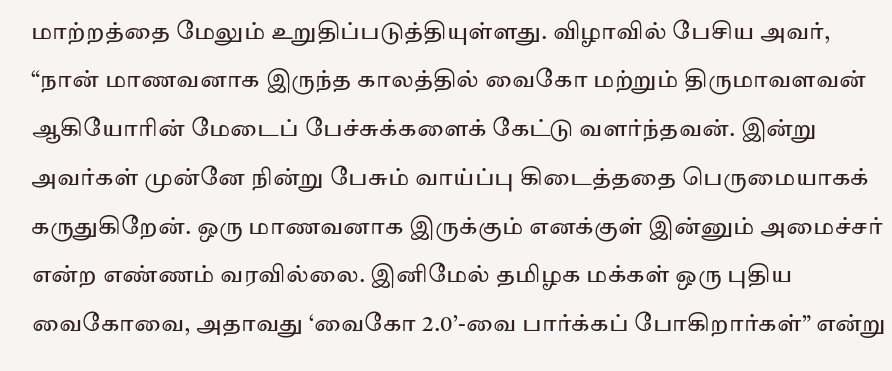மாற்றத்தை மேலும் உறுதிப்படுத்தியுள்ளது. விழாவில் பேசிய அவர், “நான் மாணவனாக இருந்த காலத்தில் வைகோ மற்றும் திருமாவளவன் ஆகியோரின் மேடைப் பேச்சுக்களைக் கேட்டு வளர்ந்தவன். இன்று அவர்கள் முன்னே நின்று பேசும் வாய்ப்பு கிடைத்ததை பெருமையாகக் கருதுகிறேன். ஒரு மாணவனாக இருக்கும் எனக்குள் இன்னும் அமைச்சர் என்ற எண்ணம் வரவில்லை. இனிமேல் தமிழக மக்கள் ஒரு புதிய வைகோவை, அதாவது ‘வைகோ 2.0’-வை பார்க்கப் போகிறார்கள்” என்று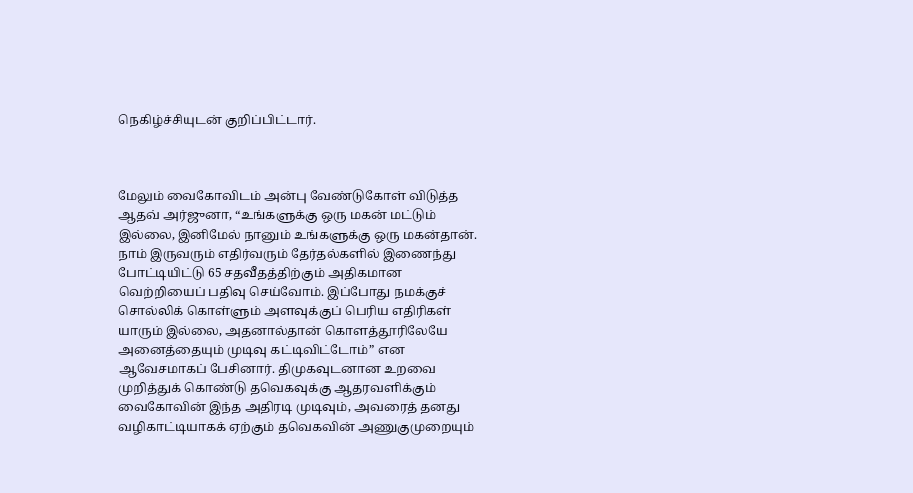நெகிழ்ச்சியுடன் குறிப்பிட்டார்.



மேலும் வைகோவிடம் அன்பு வேண்டுகோள் விடுத்த ஆதவ் அர்ஜுனா, “உங்களுக்கு ஒரு மகன் மட்டும் இல்லை, இனிமேல் நானும் உங்களுக்கு ஒரு மகன்தான். நாம் இருவரும் எதிர்வரும் தேர்தல்களில் இணைந்து போட்டியிட்டு 65 சதவீதத்திற்கும் அதிகமான வெற்றியைப் பதிவு செய்வோம். இப்போது நமக்குச் சொல்லிக் கொள்ளும் அளவுக்குப் பெரிய எதிரிகள் யாரும் இல்லை, அதனால்தான் கொளத்தூரிலேயே அனைத்தையும் முடிவு கட்டிவிட்டோம்” என ஆவேசமாகப் பேசினார். திமுகவுடனான உறவை முறித்துக் கொண்டு தவெகவுக்கு ஆதரவளிக்கும் வைகோவின் இந்த அதிரடி முடிவும், அவரைத் தனது வழிகாட்டியாகக் ஏற்கும் தவெகவின் அணுகுமுறையும்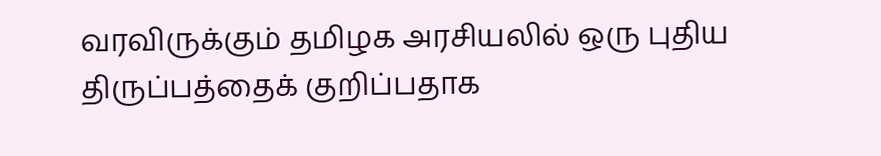வரவிருக்கும் தமிழக அரசியலில் ஒரு புதிய திருப்பத்தைக் குறிப்பதாக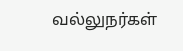வல்லுநர்கள்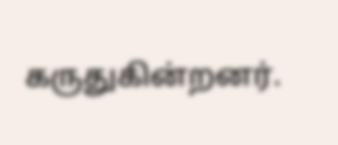கருதுகின்றனர்.